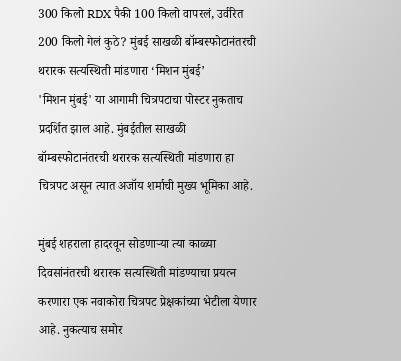300 किलो RDX पैकी 100 किलो वापरलं, उर्वरित 200 किलो गेलं कुठे? मुंबई साखळी बॉम्बस्फोटानंतरची थरारक सत्यस्थिती मांडणारा ‘मिशन मुंबई’
'मिशन मुंबई' या आगामी चित्रपटाचा पोस्टर नुकताच प्रदर्शित झाल आहे. मुंबईतील साखळी बॉम्बस्फोटानंतरची थरारक सत्यस्थिती मांडणारा हा चित्रपट असून त्यात अजॉय शर्माची मुख्य भूमिका आहे.

मुंबई शहराला हादरवून सोडणाऱ्या त्या काळ्या दिवसांनंतरची थरारक सत्यस्थिती मांडण्याचा प्रयत्न करणारा एक नवाकोरा चित्रपट प्रेक्षकांच्या भेटीला येणार आहे. नुकत्याच समोर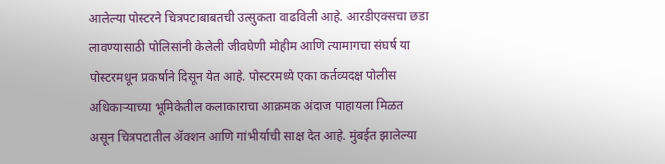आलेल्या पोस्टरने चित्रपटाबाबतची उत्सुकता वाढविली आहे. आरडीएक्सचा छडा लावण्यासाठी पोलिसांनी केलेली जीवघेणी मोहीम आणि त्यामागचा संघर्ष या पोस्टरमधून प्रकर्षाने दिसून येत आहे. पोस्टरमध्ये एका कर्तव्यदक्ष पोलीस अधिकाऱ्याच्या भूमिकेतील कलाकाराचा आक्रमक अंदाज पाहायला मिळत असून चित्रपटातील ॲक्शन आणि गांभीर्याची साक्ष देत आहे. मुंबईत झालेल्या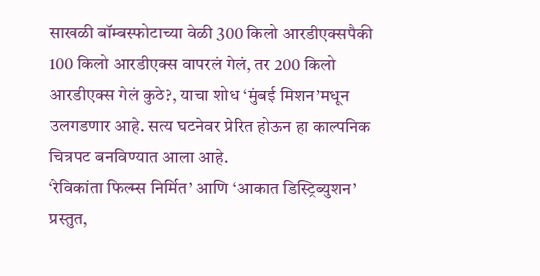साखळी बॉम्बस्फोटाच्या वेळी 300 किलो आरडीएक्सपैकी 100 किलो आरडीएक्स वापरलं गेलं, तर 200 किलो आरडीएक्स गेलं कुठे?, याचा शोध ‘मुंबई मिशन’मधून उलगडणार आहे. सत्य घटनेवर प्रेरित होऊन हा काल्पनिक चित्रपट बनविण्यात आला आहे.
‘रेविकांता फिल्म्स निर्मित’ आणि ‘आकात डिस्ट्रिब्युशन’ प्रस्तुत,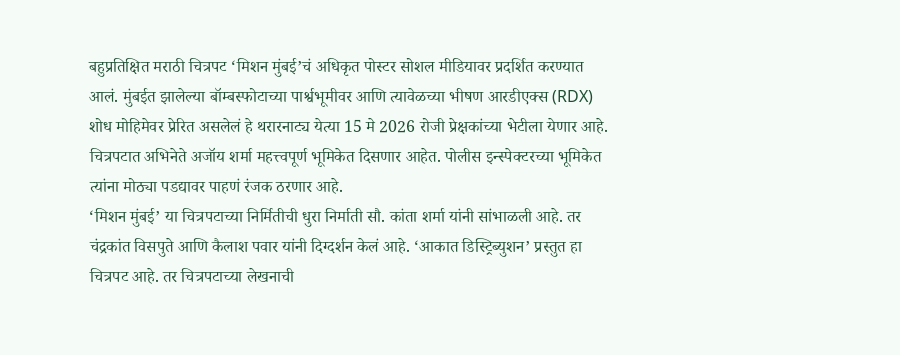बहुप्रतिक्षित मराठी चित्रपट ‘मिशन मुंबई’चं अधिकृत पोस्टर सोशल मीडियावर प्रदर्शित करण्यात आलं. मुंबईत झालेल्या बॉम्बस्फोटाच्या पार्श्वभूमीवर आणि त्यावेळच्या भीषण आरडीएक्स (RDX) शोध मोहिमेवर प्रेरित असलेलं हे थरारनाट्य येत्या 15 मे 2026 रोजी प्रेक्षकांच्या भेटीला येणार आहे. चित्रपटात अभिनेते अजॉय शर्मा महत्त्वपूर्ण भूमिकेत दिसणार आहेत. पोलीस इन्स्पेक्टरच्या भूमिकेत त्यांना मोठ्या पडद्यावर पाहणं रंजक ठरणार आहे.
‘मिशन मुंबई’ या चित्रपटाच्या निर्मितीची धुरा निर्माती सौ. कांता शर्मा यांनी सांभाळली आहे. तर चंद्रकांत विसपुते आणि कैलाश पवार यांनी दिग्दर्शन केलं आहे. ‘आकात डिस्ट्रिब्युशन’ प्रस्तुत हा चित्रपट आहे. तर चित्रपटाच्या लेखनाची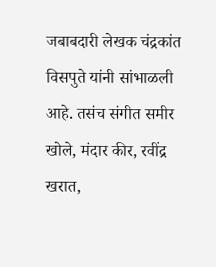जबाबदारी लेखक चंद्रकांत विसपुते यांनी सांभाळली आहे. तसंच संगीत समीर खोले, मंदार कीर, रवींद्र खरात,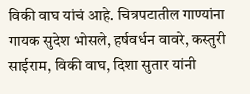विकी वाघ यांचं आहे. चित्रपटातील गाण्यांना गायक सुदेश भोसले, हर्षवर्धन वावरे, कस्तुरी साईराम, विकी वाघ, दिशा सुतार यांनी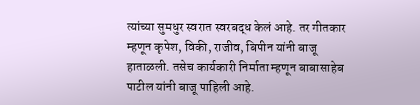त्यांच्या सुमधुर स्वरात स्वरबद्ध केलं आहे. तर गीतकार म्हणून कृपेश, विकी, राजीव, बिपीन यांनी बाजू हाताळली. तसेच कार्यकारी निर्माता म्हणून बाबासाहेब पाटील यांनी बाजू पाहिली आहे.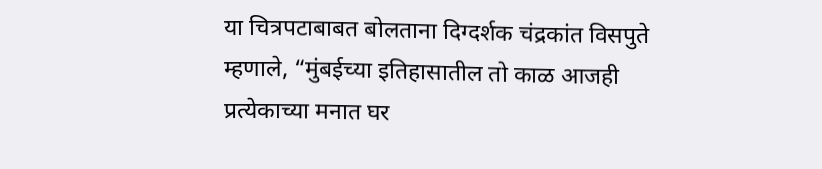या चित्रपटाबाबत बोलताना दिग्दर्शक चंद्रकांत विसपुते म्हणाले, “मुंबईच्या इतिहासातील तो काळ आजही प्रत्येकाच्या मनात घर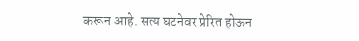करून आहे. सत्य घटनेवर प्रेरित होऊन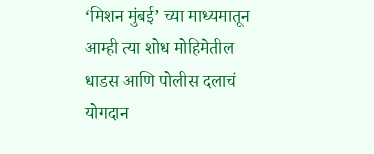‘मिशन मुंबई’ च्या माध्यमातून आम्ही त्या शोध मोहिमेतील धाडस आणि पोलीस दलाचं योगदान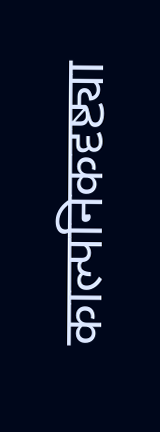काल्पनिकदृष्ट्या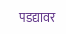पडद्यावर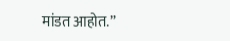मांडत आहोत.”